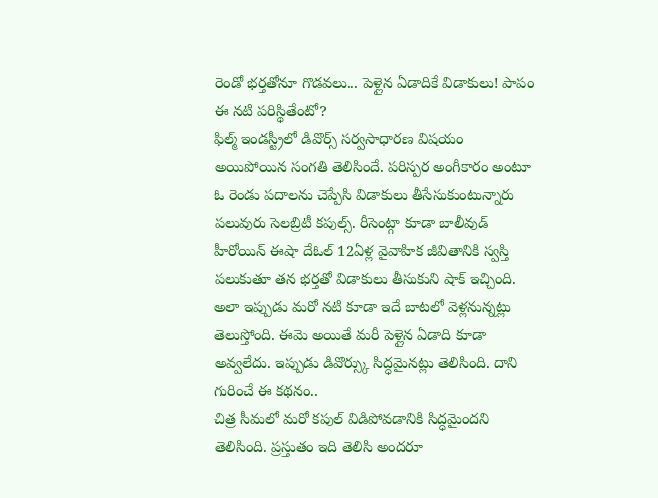రెండో భర్తతోనూ గొడవలు... పెళ్లైన ఏడాదికే విడాకులు! పాపం ఈ నటి పరిస్థితేంటో?
ఫిల్మ్ ఇండస్ట్రీలో డివొర్స్ సర్వసాధారణ విషయం అయిపోయిన సంగతి తెలిసిందే. పరిస్పర అంగీకారం అంటూ ఓ రెండు పదాలను చెప్పేసి విడాకులు తీసేసుకుంటున్నారు పలువురు సెలబ్రిటీ కపుల్స్. రీసెంట్గా కూడా బాలీవుడ్ హీరోయిన్ ఈషా దేఓల్ 12ఏళ్ల వైవాహిక జీవితానికి స్వస్తి పలుకుతూ తన భర్తతో విడాకులు తీసుకుని షాక్ ఇచ్చింది. అలా ఇప్పుడు మరో నటి కూడా ఇదే బాటలో వెళ్లనున్నట్లు తెలుస్తోంది. ఈమె అయితే మరీ పెళ్లైన ఏడాది కూడా అవ్వలేదు. ఇప్పుడు డివొర్స్కు సిద్ధమైనట్లు తెలిసింది. దాని గురించే ఈ కథనం..
చిత్ర సీమలో మరో కపుల్ విడిపోవడానికి సిద్ధమైందని తెలిసింది. ప్రస్తుతం ఇది తెలిసి అందరూ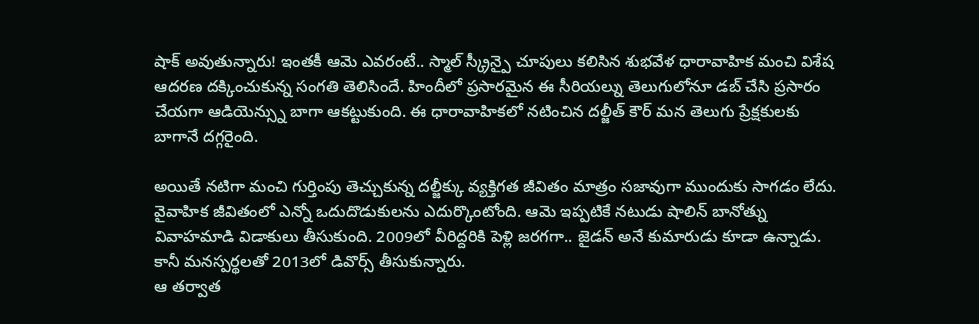షాక్ అవుతున్నారు! ఇంతకీ ఆమె ఎవరంటే.. స్మాల్ స్క్రీన్పై చూపులు కలిసిన శుభవేళ ధారావాహిక మంచి విశేష ఆదరణ దక్కించుకున్న సంగతి తెలిసిందే. హిందీలో ప్రసారమైన ఈ సీరియల్ను తెలుగులోనూ డబ్ చేసి ప్రసారం చేయగా ఆడియెన్స్ను బాగా ఆకట్టుకుంది. ఈ ధారావాహికలో నటించిన దల్జీత్ కౌర్ మన తెలుగు ప్రేక్షకులకు బాగానే దగ్గరైంది.

అయితే నటిగా మంచి గుర్తింపు తెచ్చుకున్న దల్జీక్కు వ్యక్తిగత జీవితం మాత్రం సజావుగా ముందుకు సాగడం లేదు. వైవాహిక జీవితంలో ఎన్నో ఒదుదొడుకులను ఎదుర్కొంటోంది. ఆమె ఇప్పటికే నటుడు షాలిన్ బానోత్ను వివాహమాడి విడాకులు తీసుకుంది. 2009లో వీరిద్దరికి పెళ్లి జరగగా.. జైడన్ అనే కుమారుడు కూడా ఉన్నాడు. కానీ మనస్పర్థలతో 2013లో డివొర్స్ తీసుకున్నారు.
ఆ తర్వాత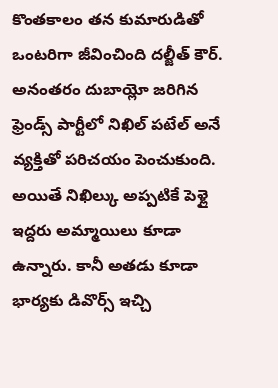కొంతకాలం తన కుమారుడితో ఒంటరిగా జీవించింది దల్జీత్ కౌర్. అనంతరం దుబాయ్లో జరిగిన ఫ్రెండ్స్ పార్టీలో నిఖిల్ పటేల్ అనే వ్యక్తితో పరిచయం పెంచుకుంది. అయితే నిఖిల్కు అప్పటికే పెళ్లై ఇద్దరు అమ్మాయిలు కూడా ఉన్నారు. కానీ అతడు కూడా భార్యకు డివొర్స్ ఇచ్చి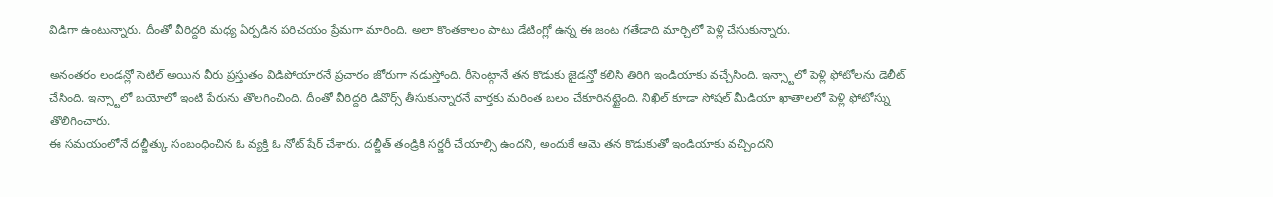విడిగా ఉంటున్నారు. దీంతో వీరిద్దరి మధ్య ఏర్పడిన పరిచయం ప్రేమగా మారింది. అలా కొంతకాలం పాటు డేటింగ్లో ఉన్న ఈ జంట గతేడాది మార్చిలో పెళ్లి చేసుకున్నారు.

అనంతరం లండన్లో సెటిల్ అయిన వీరు ప్రస్తుతం విడిపోయారనే ప్రచారం జోరుగా నడుస్తోంది. రీసెంట్గానే తన కొడుకు జైడన్తో కలిసి తిరిగి ఇండియాకు వచ్చేసింది. ఇన్స్టాలో పెళ్లి ఫోటోలను డెలీట్ చేసింది. ఇన్స్టాలో బయోలో ఇంటి పేరును తొలగించింది. దీంతో వీరిద్దరి డివొర్స్ తీసుకున్నారనే వార్తకు మరింత బలం చేకూరినట్టైంది. నిఖిల్ కూడా సోషల్ మీడియా ఖాతాలలో పెళ్లి ఫోటోస్ను తొలిగించారు.
ఈ సమయంలోనే దల్జీత్కు సంబంధించిన ఓ వ్యక్తి ఓ నోట్ షేర్ చేశారు. దల్జీత్ తండ్రికి సర్జరీ చేయాల్సి ఉందని, అందుకే ఆమె తన కొడుకుతో ఇండియాకు వచ్చిందని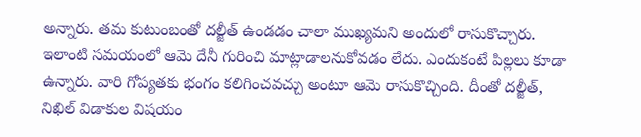అన్నారు. తమ కుటుంబంతో దల్జీత్ ఉండడం చాలా ముఖ్యమని అందులో రాసుకొచ్చారు. ఇలాంటి సమయంలో ఆమె దేనీ గురించి మాట్లాడాలనుకోవడం లేదు. ఎందుకంటే పిల్లలు కూడా ఉన్నారు. వారి గోప్యతకు భంగం కలిగించవచ్చు అంటూ ఆమె రాసుకొచ్చింది. దీంతో దల్జీత్, నిఖిల్ విడాకుల విషయం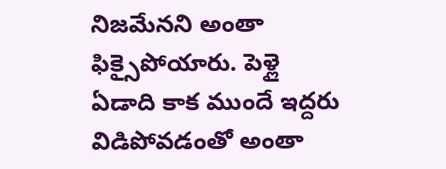నిజమేనని అంతా ఫిక్సైపోయారు. పెళ్లై ఏడాది కాక ముందే ఇద్దరు విడిపోవడంతో అంతా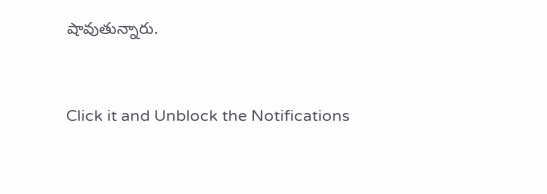షావుతున్నారు.


Click it and Unblock the Notifications